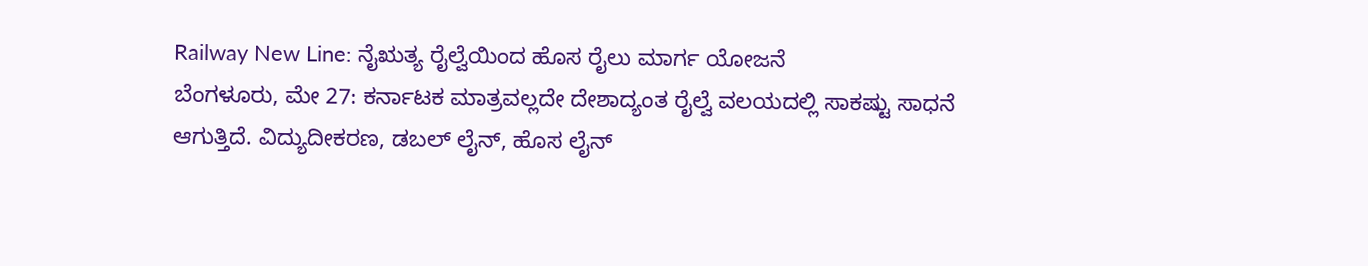Railway New Line: ನೈಋತ್ಯ ರೈಲ್ವೆಯಿಂದ ಹೊಸ ರೈಲು ಮಾರ್ಗ ಯೋಜನೆ
ಬೆಂಗಳೂರು, ಮೇ 27: ಕರ್ನಾಟಕ ಮಾತ್ರವಲ್ಲದೇ ದೇಶಾದ್ಯಂತ ರೈಲ್ವೆ ವಲಯದಲ್ಲಿ ಸಾಕಷ್ಟು ಸಾಧನೆ ಆಗುತ್ತಿದೆ. ವಿದ್ಯುದೀಕರಣ, ಡಬಲ್ ಲೈನ್, ಹೊಸ ಲೈನ್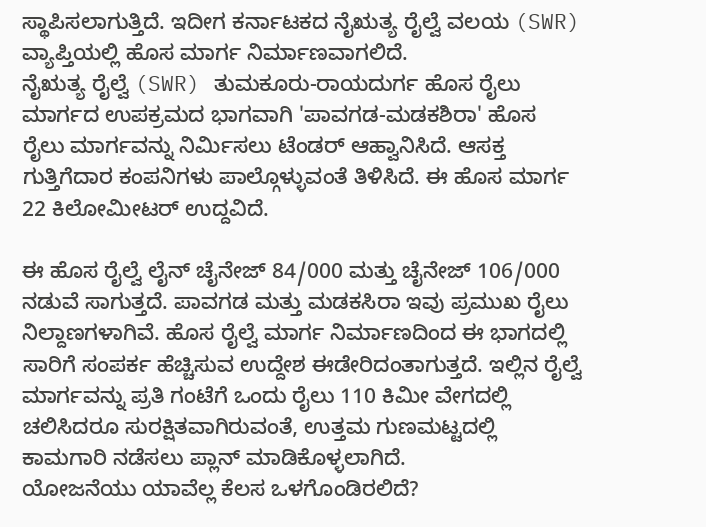ಸ್ಥಾಪಿಸಲಾಗುತ್ತಿದೆ. ಇದೀಗ ಕರ್ನಾಟಕದ ನೈಋತ್ಯ ರೈಲ್ವೆ ವಲಯ (SWR) ವ್ಯಾಪ್ತಿಯಲ್ಲಿ ಹೊಸ ಮಾರ್ಗ ನಿರ್ಮಾಣವಾಗಲಿದೆ.
ನೈಋತ್ಯ ರೈಲ್ವೆ (SWR) ತುಮಕೂರು-ರಾಯದುರ್ಗ ಹೊಸ ರೈಲು ಮಾರ್ಗದ ಉಪಕ್ರಮದ ಭಾಗವಾಗಿ 'ಪಾವಗಡ-ಮಡಕಶಿರಾ' ಹೊಸ ರೈಲು ಮಾರ್ಗವನ್ನು ನಿರ್ಮಿಸಲು ಟೆಂಡರ್ ಆಹ್ವಾನಿಸಿದೆ. ಆಸಕ್ತ ಗುತ್ತಿಗೆದಾರ ಕಂಪನಿಗಳು ಪಾಲ್ಗೊಳ್ಳುವಂತೆ ತಿಳಿಸಿದೆ. ಈ ಹೊಸ ಮಾರ್ಗ 22 ಕಿಲೋಮೀಟರ್ ಉದ್ದವಿದೆ.

ಈ ಹೊಸ ರೈಲ್ವೆ ಲೈನ್ ಚೈನೇಜ್ 84/000 ಮತ್ತು ಚೈನೇಜ್ 106/000 ನಡುವೆ ಸಾಗುತ್ತದೆ. ಪಾವಗಡ ಮತ್ತು ಮಡಕಸಿರಾ ಇವು ಪ್ರಮುಖ ರೈಲು ನಿಲ್ದಾಣಗಳಾಗಿವೆ. ಹೊಸ ರೈಲ್ವೆ ಮಾರ್ಗ ನಿರ್ಮಾಣದಿಂದ ಈ ಭಾಗದಲ್ಲಿ ಸಾರಿಗೆ ಸಂಪರ್ಕ ಹೆಚ್ಚಿಸುವ ಉದ್ದೇಶ ಈಡೇರಿದಂತಾಗುತ್ತದೆ. ಇಲ್ಲಿನ ರೈಲ್ವೆ ಮಾರ್ಗವನ್ನು ಪ್ರತಿ ಗಂಟೆಗೆ ಒಂದು ರೈಲು 110 ಕಿಮೀ ವೇಗದಲ್ಲಿ ಚಲಿಸಿದರೂ ಸುರಕ್ಷಿತವಾಗಿರುವಂತೆ, ಉತ್ತಮ ಗುಣಮಟ್ಟದಲ್ಲಿ ಕಾಮಗಾರಿ ನಡೆಸಲು ಪ್ಲಾನ್ ಮಾಡಿಕೊಳ್ಳಲಾಗಿದೆ.
ಯೋಜನೆಯು ಯಾವೆಲ್ಲ ಕೆಲಸ ಒಳಗೊಂಡಿರಲಿದೆ?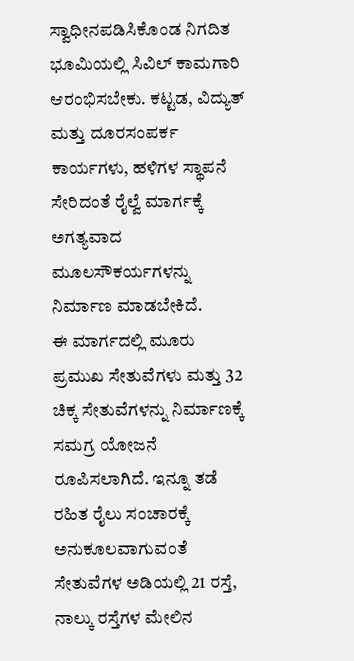ಸ್ವಾಧೀನಪಡಿಸಿಕೊಂಡ ನಿಗದಿತ ಭೂಮಿಯಲ್ಲಿ ಸಿವಿಲ್ ಕಾಮಗಾರಿ ಆರಂಭಿಸಬೇಕು. ಕಟ್ಟಡ, ವಿದ್ಯುತ್ ಮತ್ತು ದೂರಸಂಪರ್ಕ ಕಾರ್ಯಗಳು, ಹಳಿಗಳ ಸ್ಥಾಪನೆ ಸೇರಿದಂತೆ ರೈಲ್ವೆ ಮಾರ್ಗಕ್ಕೆ ಅಗತ್ಯವಾದ ಮೂಲಸೌಕರ್ಯಗಳನ್ನು ನಿರ್ಮಾಣ ಮಾಡಬೇಕಿದೆ.
ಈ ಮಾರ್ಗದಲ್ಲಿ ಮೂರು ಪ್ರಮುಖ ಸೇತುವೆಗಳು ಮತ್ತು 32 ಚಿಕ್ಕ ಸೇತುವೆಗಳನ್ನು ನಿರ್ಮಾಣಕ್ಕೆ ಸಮಗ್ರ ಯೋಜನೆ ರೂಪಿಸಲಾಗಿದೆ. ಇನ್ನೂ ತಡೆ ರಹಿತ ರೈಲು ಸಂಚಾರಕ್ಕೆ ಅನುಕೂಲವಾಗುವಂತೆ ಸೇತುವೆಗಳ ಅಡಿಯಲ್ಲಿ 21 ರಸ್ತೆ, ನಾಲ್ಕು ರಸ್ತೆಗಳ ಮೇಲಿನ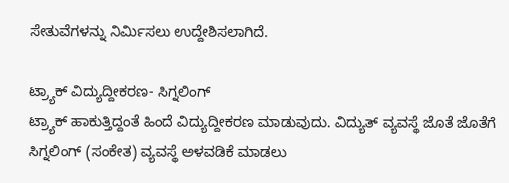ಸೇತುವೆಗಳನ್ನು ನಿರ್ಮಿಸಲು ಉದ್ದೇಶಿಸಲಾಗಿದೆ.

ಟ್ರ್ಯಾಕ್ ವಿದ್ಯುದ್ದೀಕರಣ- ಸಿಗ್ನಲಿಂಗ್
ಟ್ರ್ಯಾಕ್ ಹಾಕುತ್ತಿದ್ದಂತೆ ಹಿಂದೆ ವಿದ್ಯುದ್ದೀಕರಣ ಮಾಡುವುದು. ವಿದ್ಯುತ್ ವ್ಯವಸ್ಥೆ ಜೊತೆ ಜೊತೆಗೆ ಸಿಗ್ನಲಿಂಗ್ (ಸಂಕೇತ) ವ್ಯವಸ್ಥೆ ಅಳವಡಿಕೆ ಮಾಡಲು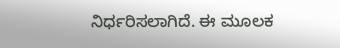ನಿರ್ಧರಿಸಲಾಗಿದೆ. ಈ ಮೂಲಕ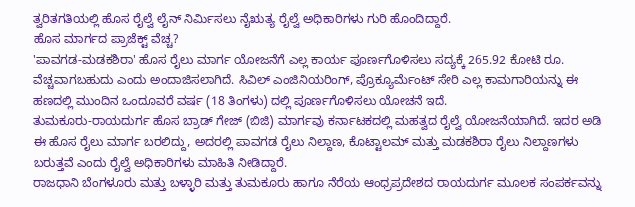ತ್ವರಿತಗತಿಯಲ್ಲಿ ಹೊಸ ರೈಲ್ವೆ ಲೈನ್ ನಿರ್ಮಿಸಲು ನೈಋತ್ಯ ರೈಲ್ವೆ ಅಧಿಕಾರಿಗಳು ಗುರಿ ಹೊಂದಿದ್ದಾರೆ.
ಹೊಸ ಮಾರ್ಗದ ಪ್ರಾಜೆಕ್ಟ್ ವೆಚ್ಚ?
'ಪಾವಗಡ-ಮಡಕಶಿರಾ' ಹೊಸ ರೈಲು ಮಾರ್ಗ ಯೋಜನೆಗೆ ಎಲ್ಲ ಕಾರ್ಯ ಪೂರ್ಣಗೊಳಿಸಲು ಸದ್ಯಕ್ಕೆ 265.92 ಕೋಟಿ ರೂ. ವೆಚ್ಚವಾಗಬಹುದು ಎಂದು ಅಂದಾಜಿಸಲಾಗಿದೆ. ಸಿವಿಲ್ ಎಂಜಿನಿಯರಿಂಗ್, ಪ್ರೊಕ್ಯೂರ್ಮೆಂಟ್ ಸೇರಿ ಎಲ್ಲ ಕಾಮಗಾರಿಯನ್ನು ಈ ಹಣದಲ್ಲಿ ಮುಂದಿನ ಒಂದೂವರೆ ವರ್ಷ (18 ತಿಂಗಳು) ದಲ್ಲಿ ಪೂರ್ಣಗೊಳಿಸಲು ಯೋಚನೆ ಇದೆ.
ತುಮಕೂರು-ರಾಯದುರ್ಗ ಹೊಸ ಬ್ರಾಡ್ ಗೇಜ್ (ಬಿಜಿ) ಮಾರ್ಗವು ಕರ್ನಾಟಕದಲ್ಲಿ ಮಹತ್ವದ ರೈಲ್ವೆ ಯೋಜನೆಯಾಗಿದೆ. ಇದರ ಅಡಿ ಈ ಹೊಸ ರೈಲು ಮಾರ್ಗ ಬರಲಿದ್ದು, ಅದರಲ್ಲಿ ಪಾವಗಡ ರೈಲು ನಿಲ್ದಾಣ, ಕೊಟ್ಟಾಲಮ್ ಮತ್ತು ಮಡಕಶಿರಾ ರೈಲು ನಿಲ್ದಾಣಗಳು ಬರುತ್ತವೆ ಎಂದು ರೈಲ್ವೆ ಅಧಿಕಾರಿಗಳು ಮಾಹಿತಿ ನೀಡಿದ್ದಾರೆ.
ರಾಜಧಾನಿ ಬೆಂಗಳೂರು ಮತ್ತು ಬಳ್ಳಾರಿ ಮತ್ತು ತುಮಕೂರು ಹಾಗೂ ನೆರೆಯ ಆಂಧ್ರಪ್ರದೇಶದ ರಾಯದುರ್ಗ ಮೂಲಕ ಸಂಪರ್ಕವನ್ನು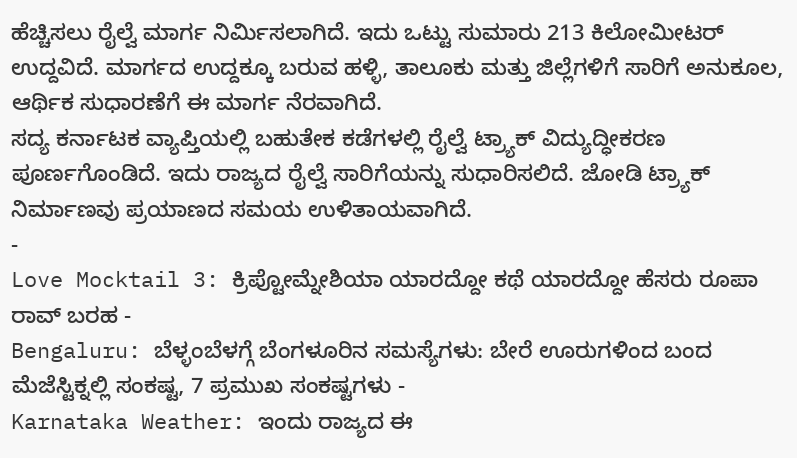ಹೆಚ್ಚಿಸಲು ರೈಲ್ವೆ ಮಾರ್ಗ ನಿರ್ಮಿಸಲಾಗಿದೆ. ಇದು ಒಟ್ಟು ಸುಮಾರು 213 ಕಿಲೋಮೀಟರ್ ಉದ್ದವಿದೆ. ಮಾರ್ಗದ ಉದ್ದಕ್ಕೂ ಬರುವ ಹಳ್ಳಿ, ತಾಲೂಕು ಮತ್ತು ಜಿಲ್ಲೆಗಳಿಗೆ ಸಾರಿಗೆ ಅನುಕೂಲ, ಆರ್ಥಿಕ ಸುಧಾರಣೆಗೆ ಈ ಮಾರ್ಗ ನೆರವಾಗಿದೆ.
ಸದ್ಯ ಕರ್ನಾಟಕ ವ್ಯಾಪ್ತಿಯಲ್ಲಿ ಬಹುತೇಕ ಕಡೆಗಳಲ್ಲಿ ರೈಲ್ವೆ ಟ್ರ್ಯಾಕ್ ವಿದ್ಯುದ್ಧೀಕರಣ ಪೂರ್ಣಗೊಂಡಿದೆ. ಇದು ರಾಜ್ಯದ ರೈಲ್ವೆ ಸಾರಿಗೆಯನ್ನು ಸುಧಾರಿಸಲಿದೆ. ಜೋಡಿ ಟ್ರ್ಯಾಕ್ ನಿರ್ಮಾಣವು ಪ್ರಯಾಣದ ಸಮಯ ಉಳಿತಾಯವಾಗಿದೆ.
-
Love Mocktail 3: ಕ್ರಿಪ್ಟೋಮ್ನೇಶಿಯಾ ಯಾರದ್ದೋ ಕಥೆ ಯಾರದ್ದೋ ಹೆಸರು ರೂಪಾ ರಾವ್ ಬರಹ -
Bengaluru: ಬೆಳ್ಳಂಬೆಳಗ್ಗೆ ಬೆಂಗಳೂರಿನ ಸಮಸ್ಯೆಗಳು: ಬೇರೆ ಊರುಗಳಿಂದ ಬಂದ ಮೆಜೆಸ್ಟಿಕ್ನಲ್ಲಿ ಸಂಕಷ್ಟ, 7 ಪ್ರಮುಖ ಸಂಕಷ್ಟಗಳು -
Karnataka Weather: ಇಂದು ರಾಜ್ಯದ ಈ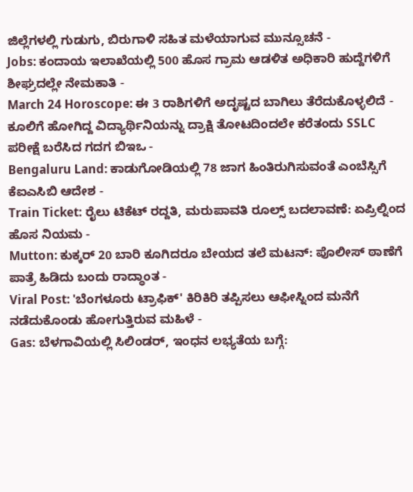ಜಿಲ್ಲೆಗಳಲ್ಲಿ ಗುಡುಗು, ಬಿರುಗಾಳಿ ಸಹಿತ ಮಳೆಯಾಗುವ ಮುನ್ಸೂಚನೆ -
Jobs: ಕಂದಾಯ ಇಲಾಖೆಯಲ್ಲಿ 500 ಹೊಸ ಗ್ರಾಮ ಆಡಳಿತ ಅಧಿಕಾರಿ ಹುದ್ದೆಗಳಿಗೆ ಶೀಘ್ರದಲ್ಲೇ ನೇಮಕಾತಿ -
March 24 Horoscope: ಈ 3 ರಾಶಿಗಳಿಗೆ ಅದೃಷ್ಟದ ಬಾಗಿಲು ತೆರೆದುಕೊಳ್ಳಲಿದೆ -
ಕೂಲಿಗೆ ಹೋಗಿದ್ದ ವಿದ್ಯಾರ್ಥಿನಿಯನ್ನು ದ್ರಾಕ್ಷಿ ತೋಟದಿಂದಲೇ ಕರೆತಂದು SSLC ಪರೀಕ್ಷೆ ಬರೆಸಿದ ಗದಗ ಬಿಇಒ -
Bengaluru Land: ಕಾಡುಗೋಡಿಯಲ್ಲಿ 78 ಜಾಗ ಹಿಂತಿರುಗಿಸುವಂತೆ ಎಂಬೆಸ್ಸಿಗೆ ಕೆಐಎಸಿಬಿ ಆದೇಶ -
Train Ticket: ರೈಲು ಟಿಕೆಟ್ ರದ್ದತಿ, ಮರುಪಾವತಿ ರೂಲ್ಸ್ ಬದಲಾವಣೆ: ಏಪ್ರಿಲ್ನಿಂದ ಹೊಸ ನಿಯಮ -
Mutton: ಕುಕ್ಕರ್ 20 ಬಾರಿ ಕೂಗಿದರೂ ಬೇಯದ ತಲೆ ಮಟನ್: ಪೊಲೀಸ್ ಠಾಣೆಗೆ ಪಾತ್ರೆ ಹಿಡಿದು ಬಂದು ರಾದ್ಧಾಂತ -
Viral Post: 'ಬೆಂಗಳೂರು ಟ್ರಾಫಿಕ್' ಕಿರಿಕಿರಿ ತಪ್ಪಿಸಲು ಆಫೀಸ್ನಿಂದ ಮನೆಗೆ ನಡೆದುಕೊಂಡು ಹೋಗುತ್ತಿರುವ ಮಹಿಳೆ -
Gas: ಬೆಳಗಾವಿಯಲ್ಲಿ ಸಿಲಿಂಡರ್, ಇಂಧನ ಲಭ್ಯತೆಯ ಬಗ್ಗೆ: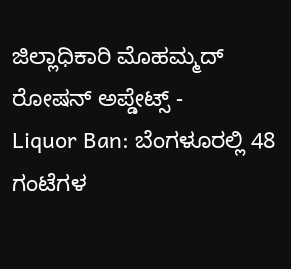ಜಿಲ್ಲಾಧಿಕಾರಿ ಮೊಹಮ್ಮದ್ ರೋಷನ್ ಅಪ್ಡೇಟ್ಸ್ -
Liquor Ban: ಬೆಂಗಳೂರಲ್ಲಿ 48 ಗಂಟೆಗಳ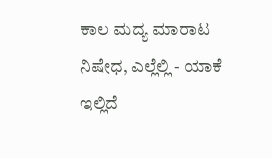ಕಾಲ ಮದ್ಯ ಮಾರಾಟ ನಿಷೇಧ, ಎಲ್ಲೆಲ್ಲಿ - ಯಾಕೆ ಇಲ್ಲಿದೆ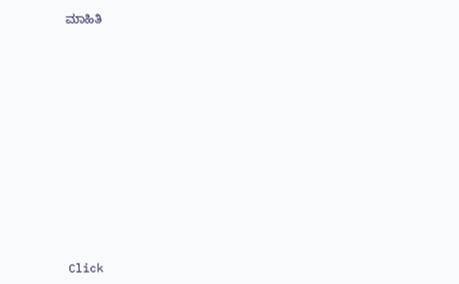ಮಾಹಿತಿ












Click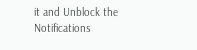it and Unblock the Notifications